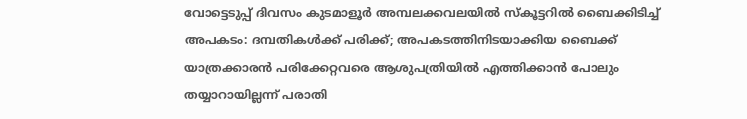വോട്ടെടുപ്പ് ദിവസം കുടമാളൂർ അമ്പലക്കവലയിൽ സ്‌കൂട്ടറിൽ ബൈക്കിടിച്ച് അപകടം: ദമ്പതികൾക്ക് പരിക്ക്; അപകടത്തിനിടയാക്കിയ ബൈക്ക് യാത്രക്കാരൻ പരിക്കേറ്റവരെ ആശുപത്രിയിൽ എത്തിക്കാൻ പോലും തയ്യാറായില്ലന്ന് പരാതി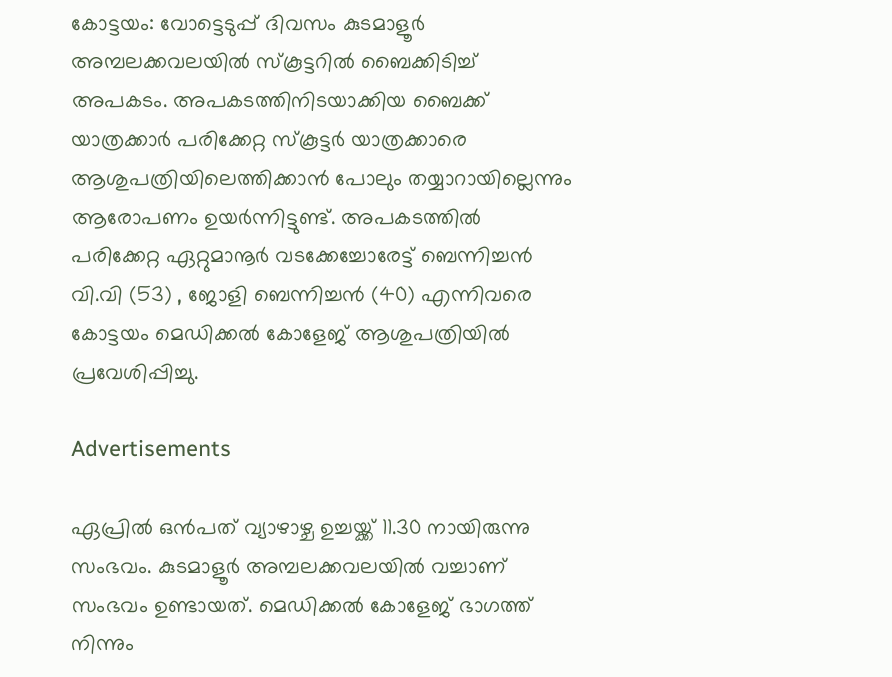കോട്ടയം: വോട്ടെടുപ്പ് ദിവസം കുടമാളൂർ അമ്പലക്കവലയിൽ സ്‌കൂട്ടറിൽ ബൈക്കിടിച്ച് അപകടം. അപകടത്തിനിടയാക്കിയ ബൈക്ക് യാത്രക്കാർ പരിക്കേറ്റ സ്‌കൂട്ടർ യാത്രക്കാരെ ആശുപത്രിയിലെത്തിക്കാൻ പോലും തയ്യാറായില്ലെന്നും ആരോപണം ഉയർന്നിട്ടുണ്ട്. അപകടത്തിൽ പരിക്കേറ്റ ഏറ്റുമാനൂർ വടക്കേച്ചോരേട്ട് ബെന്നിച്ചൻ വി.വി (53) , ജോളി ബെന്നിച്ചൻ (40) എന്നിവരെ കോട്ടയം മെഡിക്കൽ കോളേജ് ആശുപത്രിയിൽ പ്രവേശിപ്പിച്ചു.

Advertisements

ഏപ്രിൽ ഒൻപത് വ്യാഴാഴ്ച ഉച്ചയ്ക്ക് 11.30 നായിരുന്നു സംഭവം. കുടമാളൂർ അമ്പലക്കവലയിൽ വച്ചാണ് സംഭവം ഉണ്ടായത്. മെഡിക്കൽ കോളേജ് ഭാഗത്ത് നിന്നും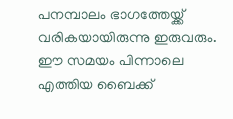പനമ്പാലം ഭാഗത്തേയ്ക്ക് വരികയായിരുന്നു ഇരുവരും. ഈ സമയം പിന്നാലെ എത്തിയ ബൈക്ക്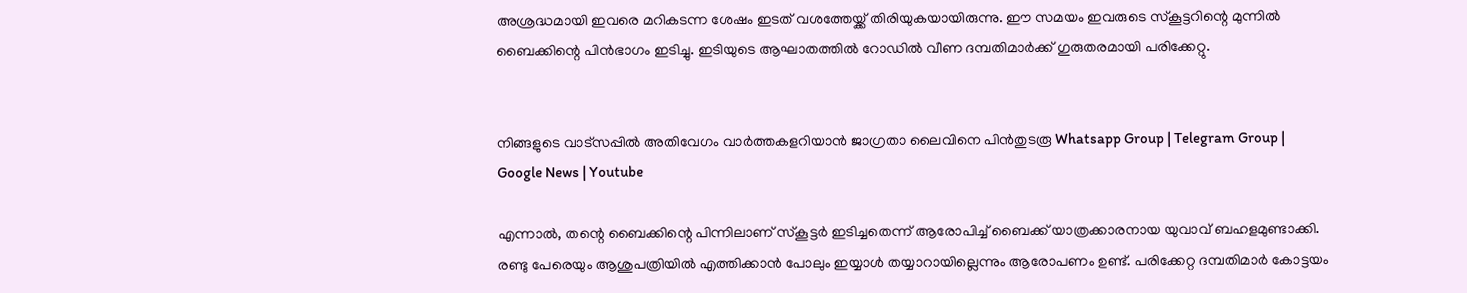അശ്രദ്ധമായി ഇവരെ മറികടന്ന ശേഷം ഇടത് വശത്തേയ്ക്ക് തിരിയുകയായിരുന്നു. ഈ സമയം ഇവരുടെ സ്‌കൂട്ടറിന്റെ മുന്നിൽ ബൈക്കിന്റെ പിൻഭാഗം ഇടിച്ചു. ഇടിയുടെ ആഘാതത്തിൽ റോഡിൽ വീണ ദമ്പതിമാർക്ക് ഗുരുതരമായി പരിക്കേറ്റു.


നിങ്ങളുടെ വാട്സപ്പിൽ അതിവേഗം വാർത്തകളറിയാൻ ജാഗ്രതാ ലൈവിനെ പിൻതുടരൂ Whatsapp Group | Telegram Group | Google News | Youtube

എന്നാൽ, തന്റെ ബൈക്കിന്റെ പിന്നിലാണ് സ്‌കൂട്ടർ ഇടിച്ചതെന്ന് ആരോപിച്ച് ബൈക്ക് യാത്രക്കാരനായ യുവാവ് ബഹളമുണ്ടാക്കി. രണ്ടു പേരെയും ആശുപത്രിയിൽ എത്തിക്കാൻ പോലും ഇയ്യാൾ തയ്യാറായില്ലെന്നും ആരോപണം ഉണ്ട്. പരിക്കേറ്റ ദമ്പതിമാർ കോട്ടയം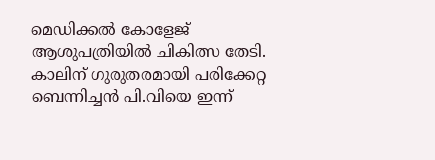മെഡിക്കൽ കോളേജ് ആശുപത്രിയിൽ ചികിത്സ തേടി. കാലിന് ഗുരുതരമായി പരിക്കേറ്റ ബെന്നിച്ചൻ പി.വിയെ ഇന്ന്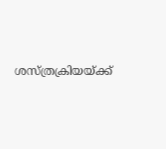ശസ്ത്രക്രിയയ്ക്ക്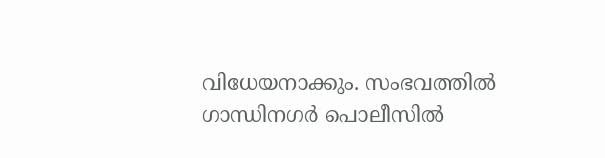വിധേയനാക്കും. സംഭവത്തിൽ ഗാന്ധിനഗർ പൊലീസിൽ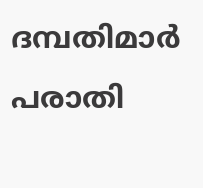ദമ്പതിമാർ പരാതി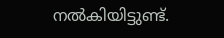നൽകിയിട്ടുണ്ട്.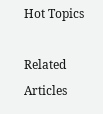Hot Topics

Related Articles